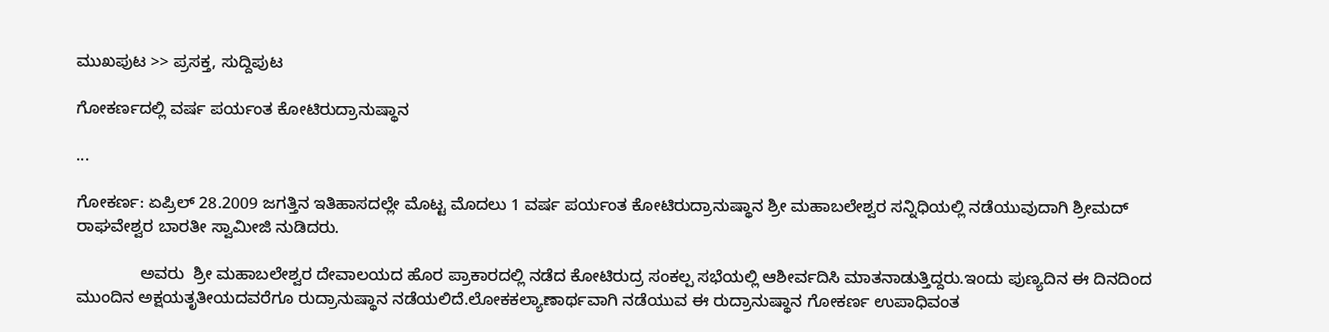ಮುಖಪುಟ >> ಪ್ರಸಕ್ತ, ಸುದ್ದಿಪುಟ

ಗೋಕರ್ಣದಲ್ಲಿ ವರ್ಷ ಪರ್ಯಂತ ಕೋಟಿರುದ್ರಾನುಷ್ಥಾನ

...

ಗೋಕರ್ಣ: ಏಪ್ರಿಲ್ 28.2009 ಜಗತ್ತಿನ ಇತಿಹಾಸದಲ್ಲೇ ಮೊಟ್ಟ ಮೊದಲು 1 ವರ್ಷ ಪರ್ಯಂತ ಕೋಟಿರುದ್ರಾನುಷ್ಥಾನ ಶ್ರೀ ಮಹಾಬಲೇಶ್ವರ ಸನ್ನಿಧಿಯಲ್ಲಿ ನಡೆಯುವುದಾಗಿ ಶ್ರೀಮದ್ ರಾಘವೇಶ್ವರ ಬಾರತೀ ಸ್ವಾಮೀಜಿ ನುಡಿದರು.

              ಅವರು  ಶ್ರೀ ಮಹಾಬಲೇಶ್ವರ ದೇವಾಲಯದ ಹೊರ ಪ್ರಾಕಾರದಲ್ಲಿ ನಡೆದ ಕೋಟಿರುದ್ರ ಸಂಕಲ್ಪ ಸಭೆಯಲ್ಲಿ ಆಶೀರ್ವದಿಸಿ ಮಾತನಾಡುತ್ತಿದ್ದರು.ಇಂದು ಪುಣ್ಯದಿನ ಈ ದಿನದಿಂದ ಮುಂದಿನ ಅಕ್ಷಯತೃತೀಯದವರೆಗೂ ರುದ್ರಾನುಷ್ಥಾನ ನಡೆಯಲಿದೆ.ಲೋಕಕಲ್ಯಾಣಾರ್ಥವಾಗಿ ನಡೆಯುವ ಈ ರುದ್ರಾನುಷ್ಥಾನ ಗೋಕರ್ಣ ಉಪಾಧಿವಂತ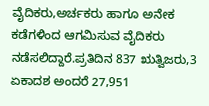ವೈದಿಕರು,ಅರ್ಚಕರು ಹಾಗೂ ಅನೇಕ ಕಡೆಗಳಿಂದ ಆಗಮಿಸುವ ವೈದಿಕರು ನಡೆಸಲಿದ್ದಾರೆ.ಪ್ರತಿದಿನ 837 ಋತ್ವಿಜರು,3 ಏಕಾದಶ ಅಂದರೆ 27,951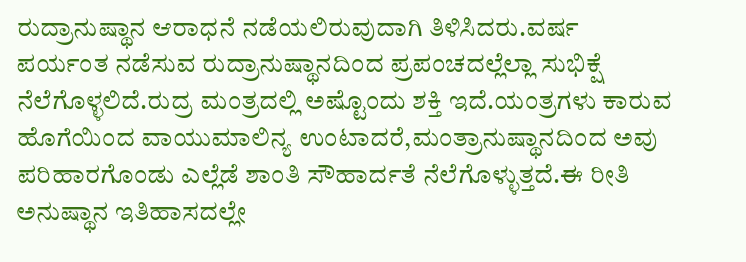ರುದ್ರಾನುಷ್ಥಾನ ಆರಾಧನೆ ನಡೆಯಲಿರುವುದಾಗಿ ತಿಳಿಸಿದರು.ವರ್ಷ ಪರ್ಯಂತ ನಡೆಸುವ ರುದ್ರಾನುಷ್ಥಾನದಿಂದ ಪ್ರಪಂಚದಲ್ಲೆಲ್ಲಾ ಸುಭಿಕ್ಷೆ ನೆಲೆಗೊಳ್ಳಲಿದೆ.ರುದ್ರ ಮಂತ್ರದಲ್ಲಿ ಅಷ್ಟೊಂದು ಶಕ್ತಿ ಇದೆ.ಯಂತ್ರಗಳು ಕಾರುವ ಹೊಗೆಯಿಂದ ವಾಯುಮಾಲಿನ್ಯ ಉಂಟಾದರೆ,ಮಂತ್ರಾನುಷ್ಥಾನದಿಂದ ಅವು ಪರಿಹಾರಗೊಂಡು ಎಲ್ಲೆಡೆ ಶಾಂತಿ ಸೌಹಾರ್ದತೆ ನೆಲೆಗೊಳ್ಳುತ್ತದೆ.ಈ ರೀತಿ ಅನುಷ್ಥಾನ ಇತಿಹಾಸದಲ್ಲೇ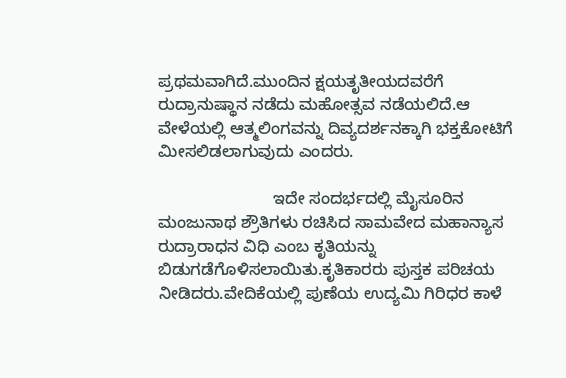ಪ್ರಥಮವಾಗಿದೆ.ಮುಂದಿನ ಕ್ಷಯತೃತೀಯದವರೆಗೆ ರುದ್ರಾನುಷ್ಥಾನ ನಡೆದು ಮಹೋತ್ಸವ ನಡೆಯಲಿದೆ.ಆ ವೇಳೆಯಲ್ಲಿ ಆತ್ಮಲಿಂಗವನ್ನು ದಿವ್ಯದರ್ಶನಕ್ಕಾಗಿ ಭಕ್ತಕೋಟಿಗೆ ಮೀಸಲಿಡಲಾಗುವುದು ಎಂದರು.

                         ಇದೇ ಸಂದರ್ಭದಲ್ಲಿ ಮೈಸೂರಿನ ಮಂಜುನಾಥ ಶ್ರೌತಿಗಳು ರಚಿಸಿದ ಸಾಮವೇದ ಮಹಾನ್ಯಾಸ ರುದ್ರಾರಾಧನ ವಿಧಿ ಎಂಬ ಕೃತಿಯನ್ನು ಬಿಡುಗಡೆಗೊಳಿಸಲಾಯಿತು.ಕೃತಿಕಾರರು ಪುಸ್ತಕ ಪರಿಚಯ ನೀಡಿದರು.ವೇದಿಕೆಯಲ್ಲಿ ಪುಣೆಯ ಉದ್ಯಮಿ ಗಿರಿಧರ ಕಾಳೆ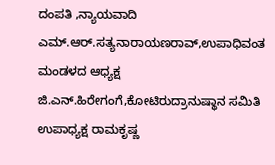ದಂಪತಿ ,ನ್ಯಾಯವಾದಿ ಎಮ್.ಆರ್.ಸತ್ಯನಾರಾಯಣರಾವ್,ಉಪಾಧಿವಂತ ಮಂಡಳದ ಆಧ್ಯಕ್ಷ ಜಿ.ಎನ್.ಹಿರೇಗಂಗೆ,ಕೋಟಿರುದ್ರಾನುಷ್ಥಾನ ಸಮಿತಿ ಉಪಾಧ್ಯಕ್ಷ ರಾಮಕೃಷ್ಣ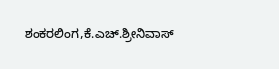ಶಂಕರಲಿಂಗ,ಕೆ.ಎಚ್.ಶ್ರೀನಿವಾಸ್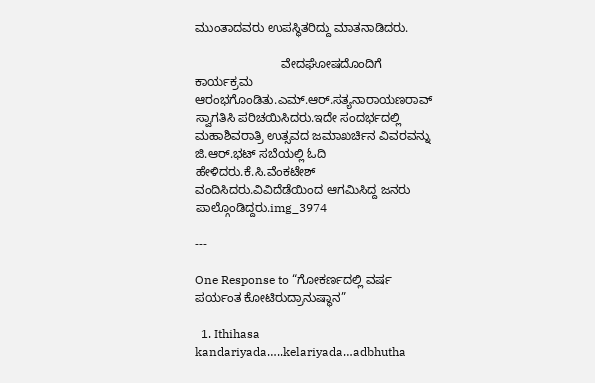ಮುಂತಾದವರು ಉಪಸ್ಥಿತರಿದ್ದು ಮಾತನಾಡಿದರು.

                         ವೇದಘೋಷದೊಂದಿಗೆ ಕಾರ್ಯಕ್ರಮ ಆರಂಭಗೊಂಡಿತು.ಎಮ್.ಆರ್.ಸತ್ಯನಾರಾಯಣರಾವ್ ಸ್ವಾಗತಿಸಿ ಪರಿಚಯಿಸಿದರು.ಇದೇ ಸಂದರ್ಭದಲ್ಲಿ ಮಹಾಶಿವರಾತ್ರಿ ಉತ್ಸವದ ಜಮಾಖರ್ಚಿನ ವಿವರವನ್ನು ಜಿ.ಆರ್.ಭಟ್ ಸಬೆಯಲ್ಲಿ ಓದಿ ಹೇಳಿದರು.ಕೆ.ಸಿ.ವೆಂಕಟೇಶ್ ವಂದಿಸಿದರು.ವಿವಿದೆಡೆಯಿಂದ ಆಗಮಿಸಿದ್ದ ಜನರು ಪಾಲ್ಗೊಂಡಿದ್ದರು.img_3974

---

One Response to “ಗೋಕರ್ಣದಲ್ಲಿ ವರ್ಷ ಪರ್ಯಂತ ಕೋಟಿರುದ್ರಾನುಷ್ಥಾನ”

  1. Ithihasa kandariyada…..kelariyada…adbhutha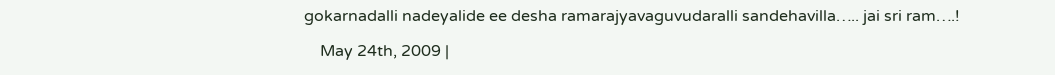gokarnadalli nadeyalide ee desha ramarajyavaguvudaralli sandehavilla….. jai sri ram….!

    May 24th, 2009 |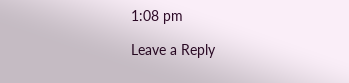1:08 pm

Leave a Reply